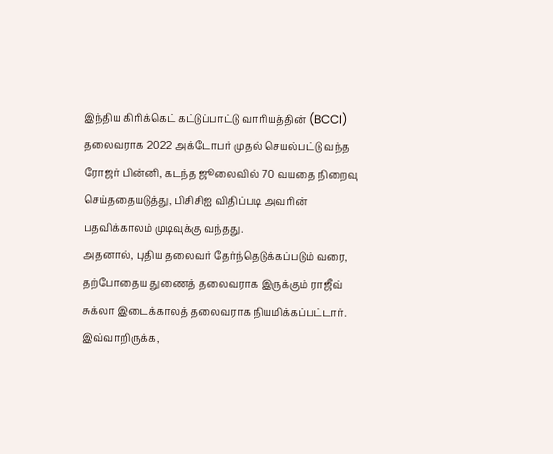இந்திய கிரிக்கெட் கட்டுப்பாட்டு வாரியத்தின் (BCCI) தலைவராக 2022 அக்டோபர் முதல் செயல்பட்டு வந்த ரோஜர் பின்னி, கடந்த ஜூலைவில் 70 வயதை நிறைவு செய்ததையடுத்து, பிசிசிஐ விதிப்படி அவரின் பதவிக்காலம் முடிவுக்கு வந்தது.
அதனால், புதிய தலைவர் தேர்ந்தெடுக்கப்படும் வரை, தற்போதைய துணைத் தலைவராக இருக்கும் ராஜீவ் சுக்லா இடைக்காலத் தலைவராக நியமிக்கப்பட்டார்.
இவ்வாறிருக்க,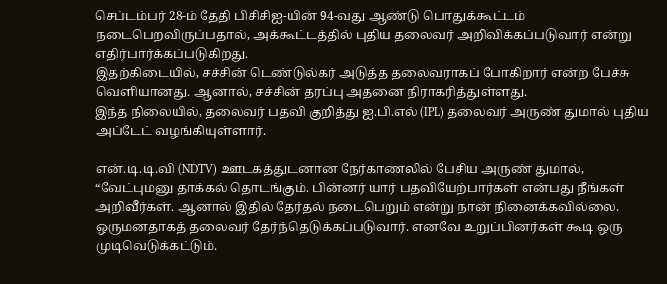செப்டம்பர் 28-ம் தேதி பிசிசிஐ-யின் 94-வது ஆண்டு பொதுக்கூட்டம் நடைபெறவிருப்பதால், அக்கூட்டத்தில் புதிய தலைவர் அறிவிக்கப்படுவார் என்று எதிர்பார்க்கப்படுகிறது.
இதற்கிடையில், சச்சின் டெண்டுல்கர் அடுத்த தலைவராகப் போகிறார் என்ற பேச்சு வெளியானது. ஆனால், சச்சின் தரப்பு அதனை நிராகரித்துள்ளது.
இந்த நிலையில், தலைவர் பதவி குறித்து ஐ.பி.எல் (IPL) தலைவர் அருண் துமால் புதிய அப்டேட் வழங்கியுள்ளார்.

என்.டி.டி.வி (NDTV) ஊடகத்துடனான நேர்காணலில் பேசிய அருண் துமால்,
“வேட்புமனு தாக்கல் தொடங்கும். பின்னர் யார் பதவியேற்பார்கள் என்பது நீங்கள் அறிவீர்கள். ஆனால் இதில் தேர்தல் நடைபெறும் என்று நான் நினைக்கவில்லை.
ஒருமனதாகத் தலைவர் தேர்ந்தெடுக்கப்படுவார். எனவே உறுப்பினர்கள் கூடி ஒரு முடிவெடுக்கட்டும்.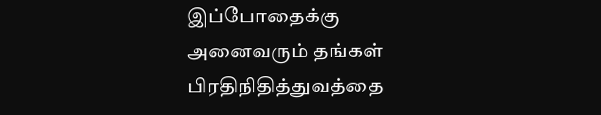இப்போதைக்கு அனைவரும் தங்கள் பிரதிநிதித்துவத்தை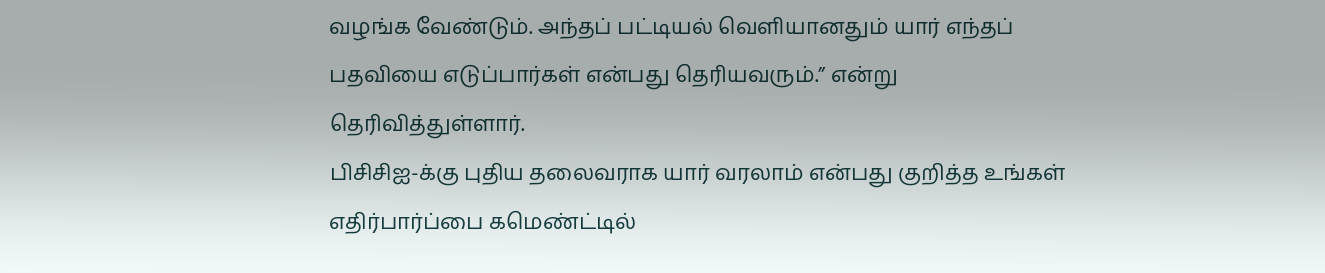வழங்க வேண்டும். அந்தப் பட்டியல் வெளியானதும் யார் எந்தப் பதவியை எடுப்பார்கள் என்பது தெரியவரும்.” என்று தெரிவித்துள்ளார்.
பிசிசிஐ-க்கு புதிய தலைவராக யார் வரலாம் என்பது குறித்த உங்கள் எதிர்பார்ப்பை கமெண்ட்டில்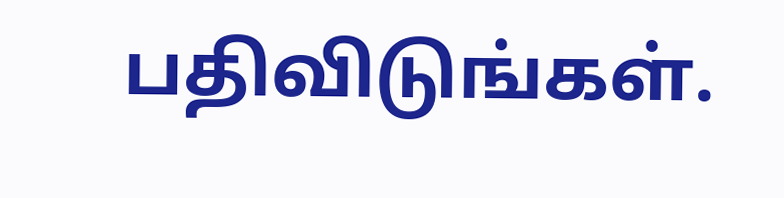பதிவிடுங்கள்.